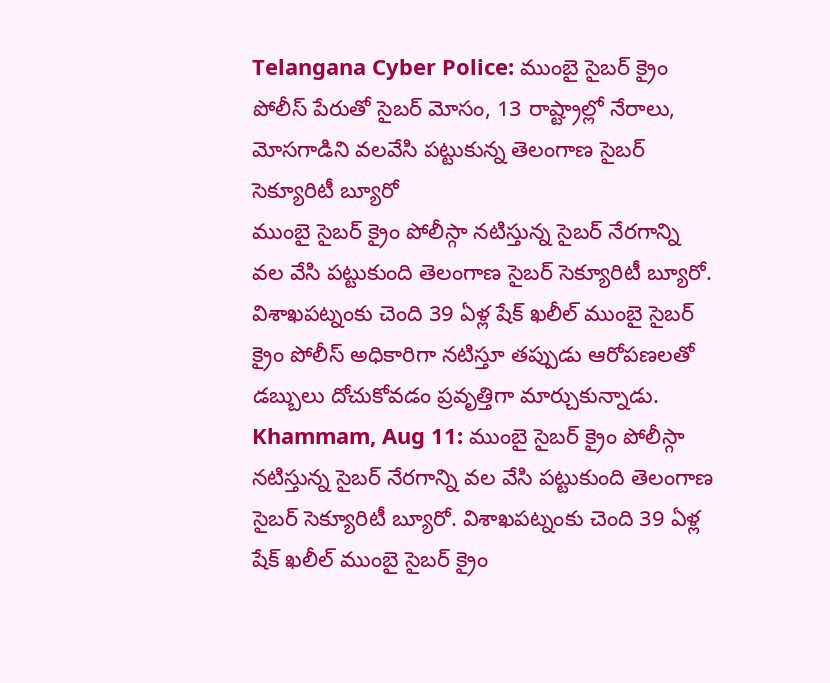Telangana Cyber Police: ముంబై సైబర్ క్రైం పోలీస్ పేరుతో సైబర్ మోసం, 13 రాష్ట్రాల్లో నేరాలు, మోసగాడిని వలవేసి పట్టుకున్న తెలంగాణ సైబర్ సెక్యూరిటీ బ్యూరో
ముంబై సైబర్ క్రైం పోలీస్గా నటిస్తున్న సైబర్ నేరగాన్ని వల వేసి పట్టుకుంది తెలంగాణ సైబర్ సెక్యూరిటీ బ్యూరో. విశాఖపట్నంకు చెంది 39 ఏళ్ల షేక్ ఖలీల్ ముంబై సైబర్ క్రైం పోలీస్ అధికారిగా నటిస్తూ తప్పుడు ఆరోపణలతో డబ్బులు దోచుకోవడం ప్రవృత్తిగా మార్చుకున్నాడు.
Khammam, Aug 11: ముంబై సైబర్ క్రైం పోలీస్గా నటిస్తున్న సైబర్ నేరగాన్ని వల వేసి పట్టుకుంది తెలంగాణ సైబర్ సెక్యూరిటీ బ్యూరో. విశాఖపట్నంకు చెంది 39 ఏళ్ల షేక్ ఖలీల్ ముంబై సైబర్ క్రైం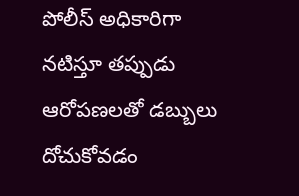పోలీస్ అధికారిగా నటిస్తూ తప్పుడు ఆరోపణలతో డబ్బులు దోచుకోవడం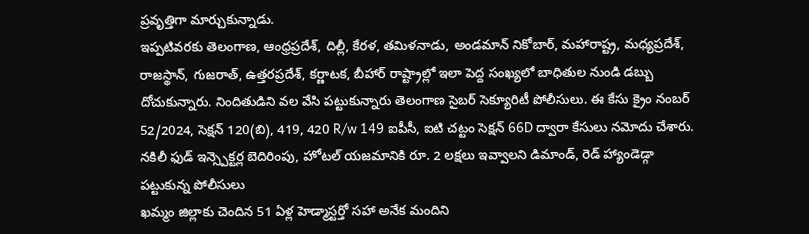ప్రవృత్తిగా మార్చుకున్నాడు.
ఇప్పటివరకు తెలంగాణ, ఆంధ్రప్రదేశ్, దిల్లీ, కేరళ, తమిళనాడు, అండమాన్ నికోబార్, మహారాష్ట్ర, మధ్యప్రదేశ్, రాజస్థాన్, గుజరాత్, ఉత్తరప్రదేశ్, కర్ణాటక, బీహార్ రాష్ట్రాల్లో ఇలా పెద్ద సంఖ్యలో బాధితుల నుండి డబ్బు దోచుకున్నారు. నిందితుడిని వల వేసి పట్టుకున్నారు తెలంగాణ సైబర్ సెక్యూరిటీ పోలీసులు. ఈ కేసు క్రైం నంబర్ 52/2024, సెక్షన్ 120(బి), 419, 420 R/w 149 ఐపీసీ, ఐటి చట్టం సెక్షన్ 66D ద్వారా కేసులు నమోదు చేశారు. నకిలీ ఫుడ్ ఇన్స్పెక్టర్ల బెదిరింపు, హోటల్ యజమానికి రూ. 2 లక్షలు ఇవ్వాలని డిమాండ్, రెడ్ హ్యాండెడ్గా పట్టుకున్న పోలీసులు
ఖమ్మం జిల్లాకు చెందిన 51 ఏళ్ల హెడ్మాస్టర్తో సహా అనేక మందిని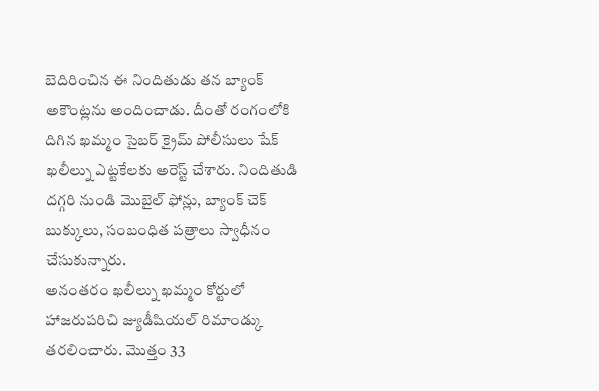బెదిరించిన ఈ నిందితుడు తన బ్యాంక్ అకౌంట్లను అందించాడు. దీంతో రంగంలోకి దిగిన ఖమ్మం సైబర్ క్రైమ్ పోలీసులు షేక్ ఖలీల్ను ఎట్టకేలకు అరెస్ట్ చేశారు. నిందితుడి దగ్గరి నుండి మొబైల్ ఫోన్లు, బ్యాంక్ చెక్ బుక్కులు, సంబంధిత పత్రాలు స్వాధీనం చేసుకున్నారు.
అనంతరం ఖలీల్ను ఖమ్మం కోర్టులో హాజరుపరిచి జ్యుడీషియల్ రిమాండ్కు తరలించారు. మొత్తం 33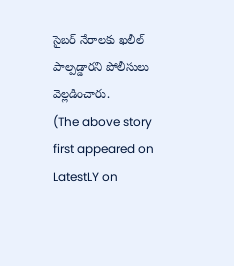సైబర్ నేరాలకు ఖలీల్ పాల్పడ్డారని పోలీసులు వెల్లడించారు.
(The above story first appeared on LatestLY on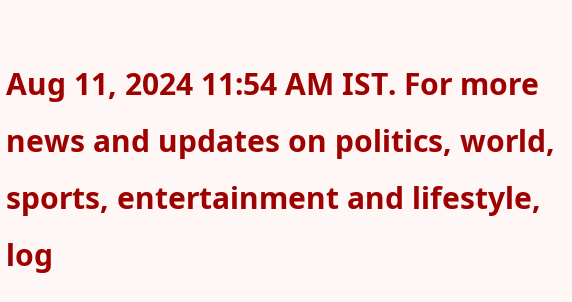Aug 11, 2024 11:54 AM IST. For more news and updates on politics, world, sports, entertainment and lifestyle, log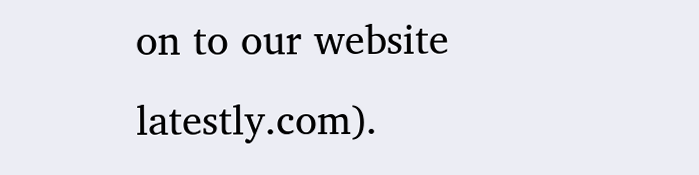on to our website latestly.com).